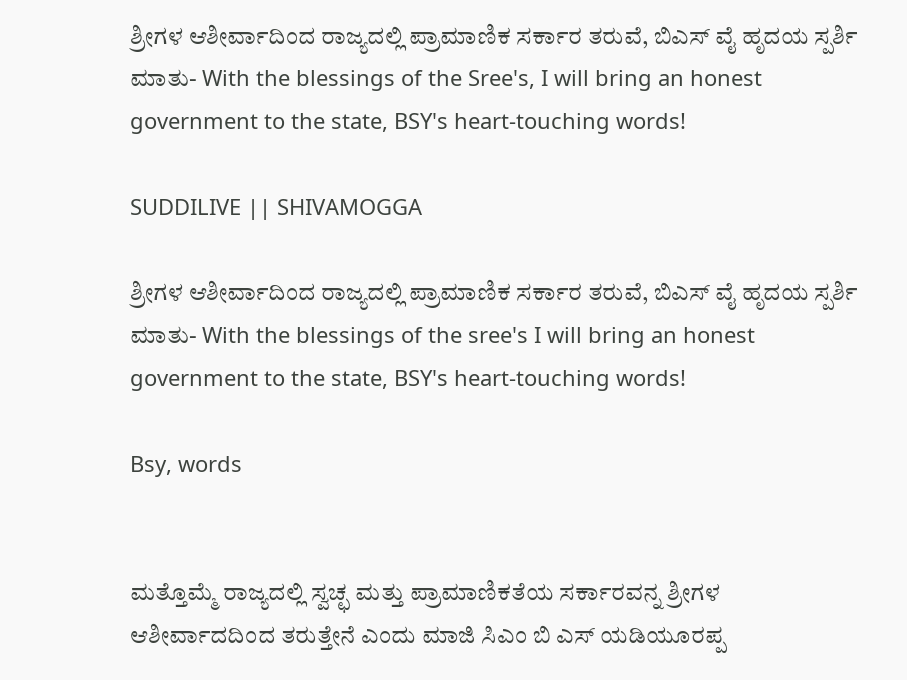ಶ್ರೀಗಳ ಆಶೀರ್ವಾದಿಂದ ರಾಜ್ಯದಲ್ಲಿ ಪ್ರಾಮಾಣಿಕ ಸರ್ಕಾರ ತರುವೆ, ಬಿಎಸ್ ವೈ ಹೃದಯ ಸ್ಪರ್ಶಿ ಮಾತು- With the blessings of the Sree's, I will bring an honest government to the state, BSY's heart-touching words!

SUDDILIVE || SHIVAMOGGA

ಶ್ರೀಗಳ ಆಶೀರ್ವಾದಿಂದ ರಾಜ್ಯದಲ್ಲಿ ಪ್ರಾಮಾಣಿಕ ಸರ್ಕಾರ ತರುವೆ, ಬಿಎಸ್ ವೈ ಹೃದಯ ಸ್ಪರ್ಶಿ ಮಾತು- With the blessings of the sree's I will bring an honest government to the state, BSY's heart-touching words!

Bsy, words


ಮತ್ತೊಮ್ಮೆ ರಾಜ್ಯದಲ್ಲಿ ಸ್ವಚ್ಛ ಮತ್ತು ಪ್ರಾಮಾಣಿಕತೆಯ ಸರ್ಕಾರವನ್ನ ಶ್ರೀಗಳ ಆಶೀರ್ವಾದದಿಂದ ತರುತ್ತೇನೆ ಎಂದು ಮಾಜಿ ಸಿಎಂ ಬಿ ಎಸ್ ಯಡಿಯೂರಪ್ಪ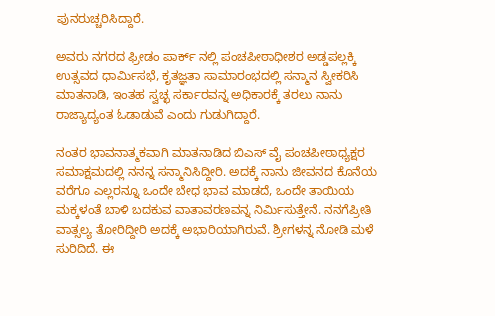ಪುನರುಚ್ಚರಿಸಿದ್ದಾರೆ.

ಅವರು ನಗರದ ಫ್ರೀಡಂ ಪಾರ್ಕ್ ನಲ್ಲಿ ಪಂಚಪೀಠಾಧೀಶರ ಅಡ್ಡಪಲ್ಲಕ್ಕಿ ಉತ್ಸವದ ಧಾರ್ಮಿಸಭೆ, ಕೃತಜ್ಞತಾ ಸಾಮಾರಂಭದಲ್ಲಿ ಸನ್ಮಾನ ಸ್ವೀಕರಿಸಿ ಮಾತನಾಡಿ, ಇಂತಹ ಸ್ವಚ್ಛ ಸರ್ಕಾರವನ್ನ ಅಧಿಕಾರಕ್ಕೆ ತರಲು ನಾನು ರಾಜ್ಯಾದ್ಯಂತ ಓಡಾಡುವೆ ಎಂದು ಗುಡುಗಿದ್ದಾರೆ.

ನಂತರ ಭಾವನಾತ್ಮಕವಾಗಿ ಮಾತನಾಡಿದ ಬಿಎಸ್ ವೈ ಪಂಚಪೀಠಾಧ್ಯಕ್ಷರ ಸಮಾಕ್ಷಮದಲ್ಲಿ ನನನ್ನ ಸನ್ಮಾನಿಸಿದ್ದೀರಿ. ಅದಕ್ಕೆ ನಾನು ಜೀವನದ ಕೊನೆಯ ವರೆಗೂ ಎಲ್ಲರನ್ನೂ ಒಂದೇ ಬೇಧ ಭಾವ ಮಾಡದೆ, ಒಂದೇ ತಾಯಿಯ ಮಕ್ಕಳಂತೆ ಬಾಳಿ ಬದಕುವ ವಾತಾವರಣವನ್ನ ನಿರ್ಮಿಸುತ್ತೇನೆ. ನನಗೆಪ್ರೀತಿ ವಾತ್ಸಲ್ಯ ತೋರಿದ್ದೀರಿ ಅದಕ್ಕೆ ಅಭಾರಿಯಾಗಿರುವೆ. ಶ್ರೀಗಳನ್ನ ನೋಡಿ ಮಳೆ ಸುರಿದಿದೆ. ಈ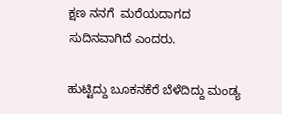ಕ್ಷಣ ನನಗೆ  ಮರೆಯದಾಗದ ಸುದಿನವಾಗಿದೆ ಎಂದರು.

ಹುಟ್ಟಿದ್ದು ಬೂಕನಕೆರೆ ಬೆಳೆದಿದ್ದು ಮಂಡ್ಯ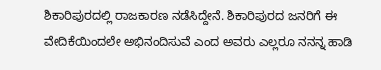ಶಿಕಾರಿಪುರದಲ್ಲಿ ರಾಜಕಾರಣ ನಡೆಸಿದ್ದೇನೆ. ಶಿಕಾರಿಪುರದ ಜನರಿಗೆ ಈ ವೇದಿಕೆಯಿಂದಲೇ ಅಭಿನಂದಿಸುವೆ ಎಂದ ಅವರು ಎಲ್ಲರೂ ನನನ್ನ ಹಾಡಿ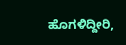ಹೊಗಳಿದ್ದೀರಿ,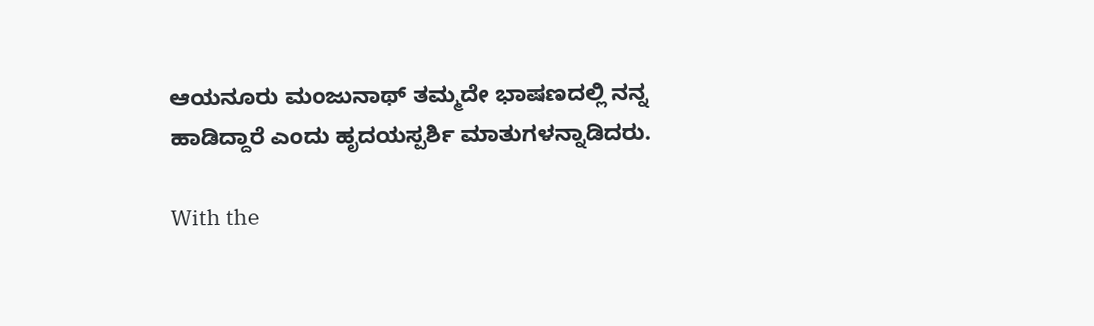ಆಯನೂರು ಮಂಜುನಾಥ್ ತಮ್ಮದೇ ಭಾಷಣದಲ್ಲಿ ನನ್ನ ಹಾಡಿದ್ದಾರೆ ಎಂದು ಹೃದಯಸ್ಪರ್ಶಿ ಮಾತುಗಳನ್ನಾಡಿದರು.

With the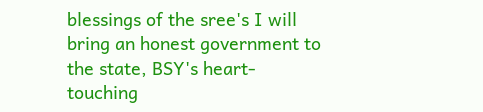blessings of the sree's I will bring an honest government to the state, BSY's heart-touching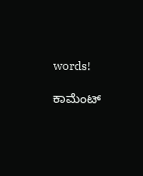words!

ಕಾಮೆಂಟ್‌‌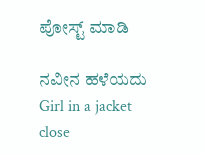ಪೋಸ್ಟ್‌ ಮಾಡಿ

ನವೀನ ಹಳೆಯದು
Girl in a jacket
close